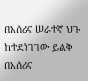በአሰሪና ሠራተኛ ህጉ ከተደነገገው ይልቅ በአሰሪና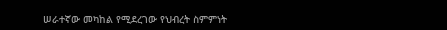ሠራተኛው መካከል የሚደረገው የህብረት ስምምነት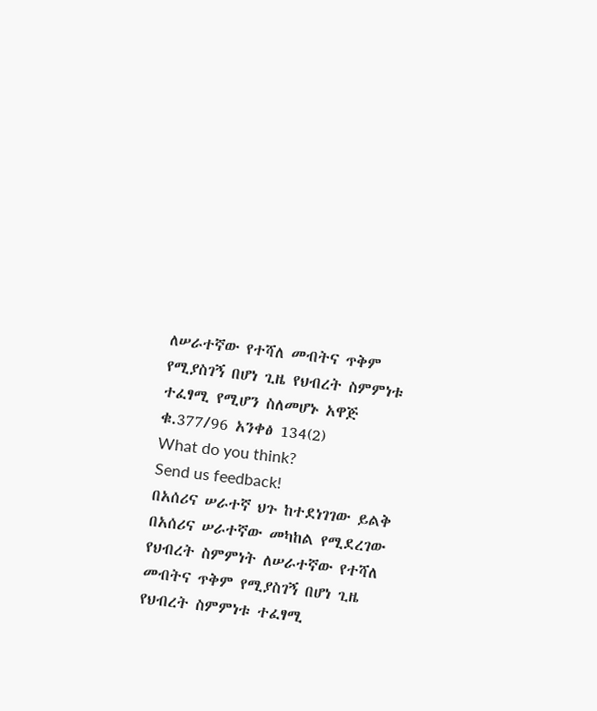ለሠራተኛው የተሻለ መብትና ጥቅም የሚያስገኝ በሆነ ጊዜ የህብረት ስምምነቱ ተፈፃሚ የሚሆን ስለመሆኑ አዋጅ ቁ.377/96 አንቀፅ 134(2)
What do you think?
Send us feedback!
በአሰሪና ሠራተኛ ህጉ ከተደነገገው ይልቅ በአሰሪና ሠራተኛው መካከል የሚደረገው የህብረት ስምምነት ለሠራተኛው የተሻለ መብትና ጥቅም የሚያስገኝ በሆነ ጊዜ የህብረት ስምምነቱ ተፈፃሚ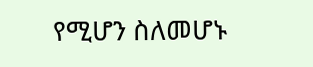የሚሆን ስለመሆኑ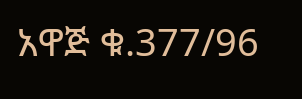አዋጅ ቁ.377/96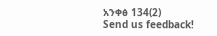አንቀፅ 134(2)
Send us feedback!